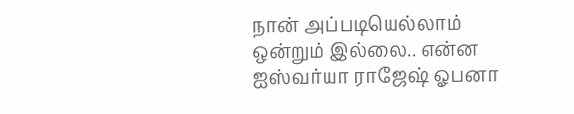நான் அப்படியெல்லாம் ஒன்றும் இல்லை.. என்ன ஐஸ்வர்யா ராஜேஷ் ஓபனா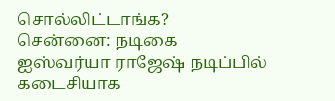சொல்லிட்டாங்க?
சென்னை: நடிகை ஐஸ்வர்யா ராஜேஷ் நடிப்பில் கடைசியாக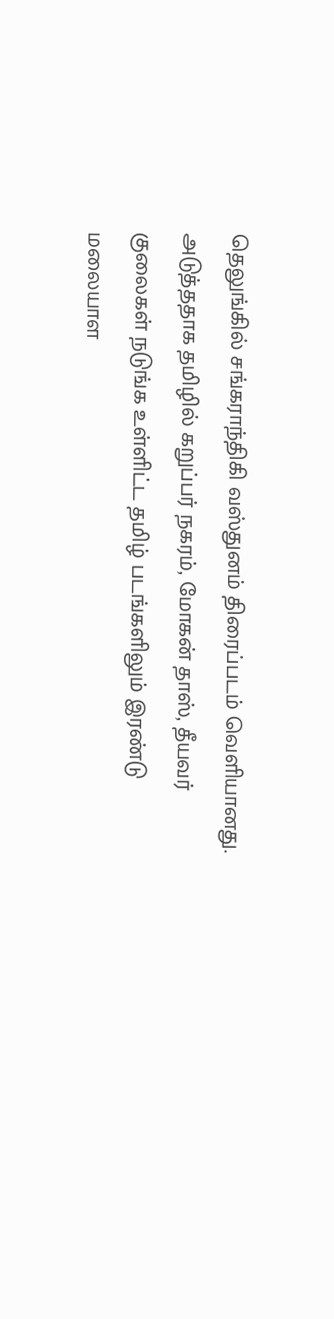தெலுங்கில் சங்கராந்திகி வஸ்துனம் திரைப்படம் வெளியானது. அடுத்ததாக தமிழில் கறுப்பர் நகரம், மோகன் தாஸ், தீயவர் குலைகள் நடுங்க உள்ளிட்ட தமிழ் படங்களிலும் இரண்டு மலையாள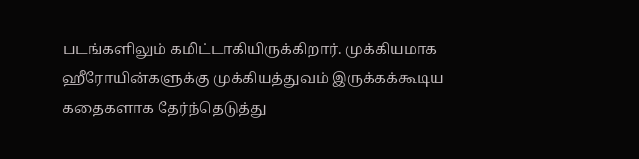படங்களிலும் கமிட்டாகியிருக்கிறார். முக்கியமாக ஹீரோயின்களுக்கு முக்கியத்துவம் இருக்கக்கூடிய கதைகளாக தேர்ந்தெடுத்து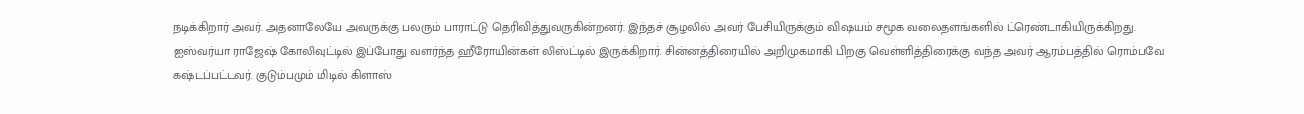நடிக்கிறார் அவர். அதனாலேயே அவருக்கு பலரும் பாராட்டு தெரிவித்துவருகின்றனர். இந்தச் சூழலில் அவர் பேசியிருக்கும் விஷயம் சமூக வலைதளங்களில் ட்ரெண்டாகியிருக்கிறது.
ஐஸ்வர்யா ராஜேஷ் கோலிவுட்டில் இப்போது வளர்ந்த ஹீரோயின்கள் லிஸ்ட்டில் இருக்கிறார். சின்னத்திரையில் அறிமுகமாகி பிறகு வெள்ளித்திரைக்கு வந்த அவர் ஆரம்பத்தில் ரொம்பவே கஷ்டப்பட்டவர். குடும்பமும் மிடில் கிளாஸ்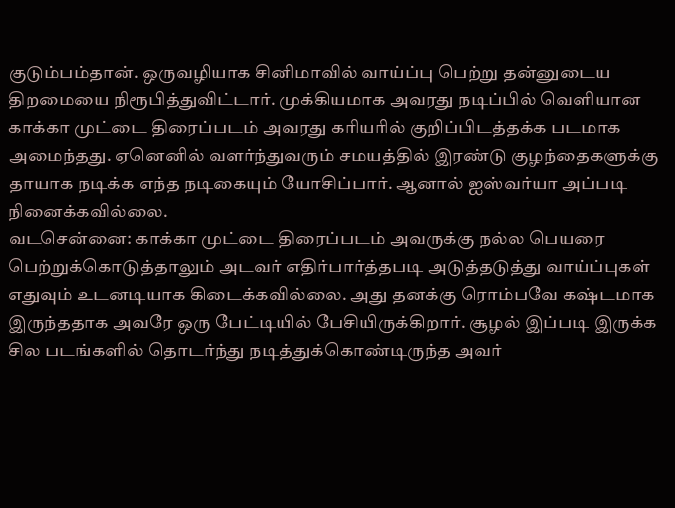குடும்பம்தான். ஒருவழியாக சினிமாவில் வாய்ப்பு பெற்று தன்னுடைய திறமையை நிரூபித்துவிட்டார். முக்கியமாக அவரது நடிப்பில் வெளியான காக்கா முட்டை திரைப்படம் அவரது கரியரில் குறிப்பிடத்தக்க படமாக அமைந்தது. ஏனெனில் வளர்ந்துவரும் சமயத்தில் இரண்டு குழந்தைகளுக்கு தாயாக நடிக்க எந்த நடிகையும் யோசிப்பார். ஆனால் ஐஸ்வர்யா அப்படி நினைக்கவில்லை.
வடசென்னை: காக்கா முட்டை திரைப்படம் அவருக்கு நல்ல பெயரை பெற்றுக்கொடுத்தாலும் அடவர் எதிர்பார்த்தபடி அடுத்தடுத்து வாய்ப்புகள் எதுவும் உடனடியாக கிடைக்கவில்லை. அது தனக்கு ரொம்பவே கஷ்டமாக இருந்ததாக அவரே ஒரு பேட்டியில் பேசியிருக்கிறார். சூழல் இப்படி இருக்க சில படங்களில் தொடர்ந்து நடித்துக்கொண்டிருந்த அவர்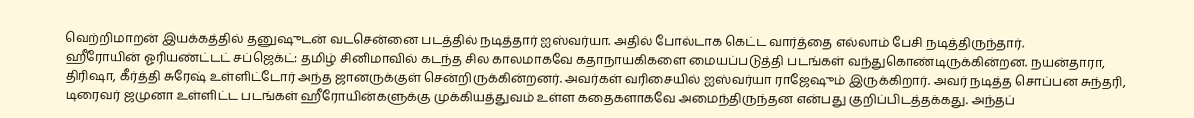வெற்றிமாறன் இயக்கத்தில் தனுஷுடன் வடசென்னை படத்தில் நடித்தார் ஐஸ்வர்யா. அதில் போல்டாக கெட்ட வார்த்தை எல்லாம் பேசி நடித்திருந்தார்.
ஹீரோயின் ஓரியண்ட்டட் சப்ஜெக்ட்: தமிழ் சினிமாவில் கடந்த சில காலமாகவே கதாநாயகிகளை மையப்படுத்தி படங்கள் வந்துகொண்டிருக்கின்றன. நயன்தாரா, திரிஷா, கீர்த்தி சுரேஷ் உள்ளிட்டோர் அந்த ஜானருக்குள் சென்றிருக்கின்றனர். அவர்கள் வரிசையில் ஐஸ்வர்யா ராஜேஷும் இருக்கிறார். அவர் நடித்த சொப்பன சுந்தரி, டிரைவர் ஜமுனா உள்ளிட்ட படங்கள் ஹீரோயின்களுக்கு முக்கியத்துவம் உள்ள கதைகளாகவே அமைந்திருந்தன என்பது குறிப்பிடத்தக்கது. அந்தப்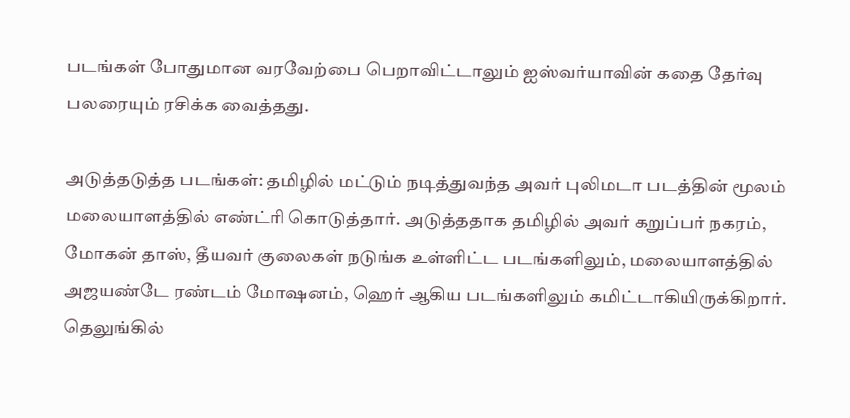படங்கள் போதுமான வரவேற்பை பெறாவிட்டாலும் ஐஸ்வர்யாவின் கதை தேர்வு பலரையும் ரசிக்க வைத்தது.

அடுத்தடுத்த படங்கள்: தமிழில் மட்டும் நடித்துவந்த அவர் புலிமடா படத்தின் மூலம் மலையாளத்தில் எண்ட்ரி கொடுத்தார். அடுத்ததாக தமிழில் அவர் கறுப்பர் நகரம், மோகன் தாஸ், தீயவர் குலைகள் நடுங்க உள்ளிட்ட படங்களிலும், மலையாளத்தில் அஜயண்டே ரண்டம் மோஷனம், ஹெர் ஆகிய படங்களிலும் கமிட்டாகியிருக்கிறார்.
தெலுங்கில்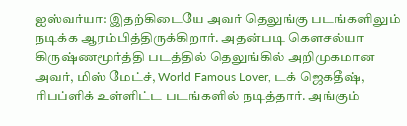ஐஸ்வர்யா: இதற்கிடையே அவர் தெலுங்கு படங்களிலும் நடிக்க ஆரம்பித்திருக்கிறார். அதன்படி கௌசல்யா கிருஷ்ணமூர்த்தி படத்தில் தெலுங்கில் அறிமுகமான அவர், மிஸ் மேட்ச், World Famous Lover, டக் ஜெகதீஷ், ரிபப்ளிக் உள்ளிட்ட படங்களில் நடித்தார். அங்கும்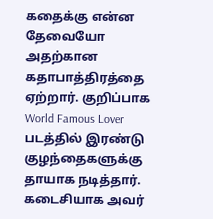கதைக்கு என்ன தேவையோ அதற்கான கதாபாத்திரத்தை ஏற்றார். குறிப்பாக World Famous Lover படத்தில் இரண்டு குழந்தைகளுக்கு தாயாக நடித்தார். கடைசியாக அவர்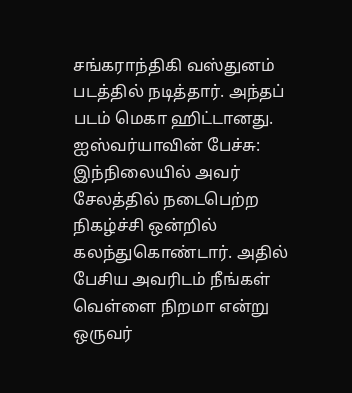சங்கராந்திகி வஸ்துனம் படத்தில் நடித்தார். அந்தப் படம் மெகா ஹிட்டானது.
ஐஸ்வர்யாவின் பேச்சு: இந்நிலையில் அவர் சேலத்தில் நடைபெற்ற நிகழ்ச்சி ஒன்றில் கலந்துகொண்டார். அதில் பேசிய அவரிடம் நீங்கள் வெள்ளை நிறமா என்று ஒருவர்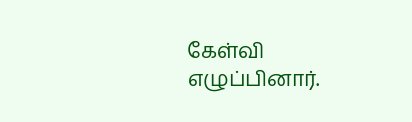கேள்வி எழுப்பினார்.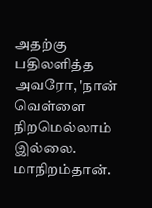அதற்கு பதிலளித்த அவரோ, 'நான் வெள்ளை நிறமெல்லாம் இல்லை. மாநிறம்தான்.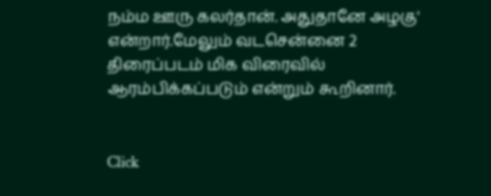நம்ம ஊரு கலர்தான். அதுதானே அழகு' என்றார்.மேலும் வடசென்னை 2 திரைப்படம் மிக விரைவில் ஆரம்பிக்கப்படும் என்றும் கூறினார்.


Click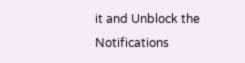it and Unblock the Notifications